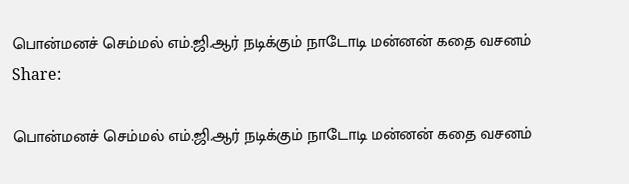பொன்மனச் செம்மல் எம்.ஜி.ஆர் நடிக்கும் நாடோடி மன்னன் கதை வசனம்
Share:

பொன்மனச் செம்மல் எம்.ஜி.ஆர் நடிக்கும் நாடோடி மன்னன் கதை வசனம்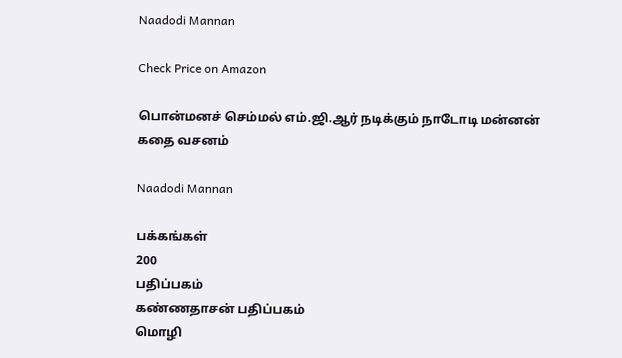Naadodi Mannan

Check Price on Amazon

பொன்மனச் செம்மல் எம்.ஜி.ஆர் நடிக்கும் நாடோடி மன்னன் கதை வசனம்

Naadodi Mannan

பக்கங்கள்
200
பதிப்பகம்
கண்ணதாசன் பதிப்பகம்
மொழி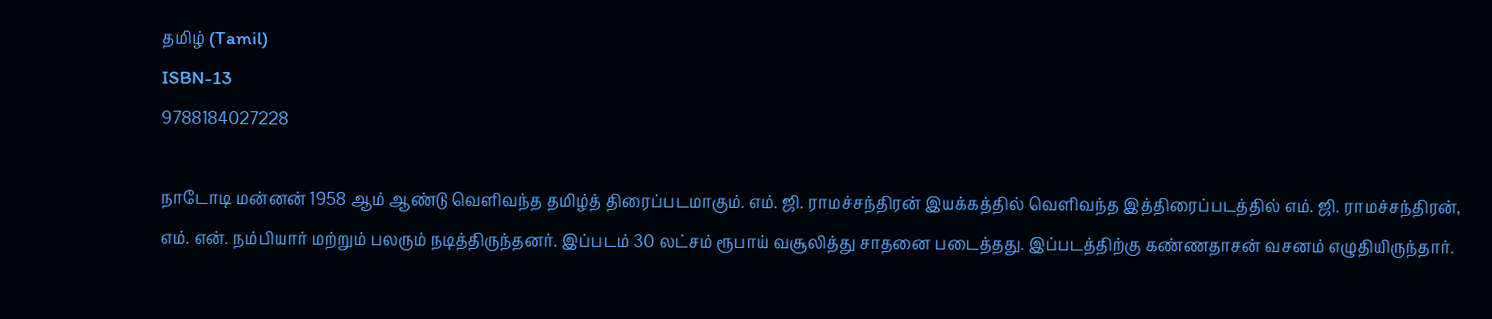தமிழ் (Tamil)
ISBN-13
9788184027228

நாடோடி மன்னன் 1958 ஆம் ஆண்டு வெளிவந்த தமிழ்த் திரைப்படமாகும். எம். ஜி. ராமச்சந்திரன் இயக்கத்தில் வெளிவந்த இத்திரைப்படத்தில் எம். ஜி. ராமச்சந்திரன், எம். என். நம்பியார் மற்றும் பலரும் நடித்திருந்தனர். இப்படம் 30 லட்சம் ரூபாய் வசூலித்து சாதனை படைத்தது. இப்படத்திற்கு கண்ணதாசன் வசனம் எழுதியிருந்தார்.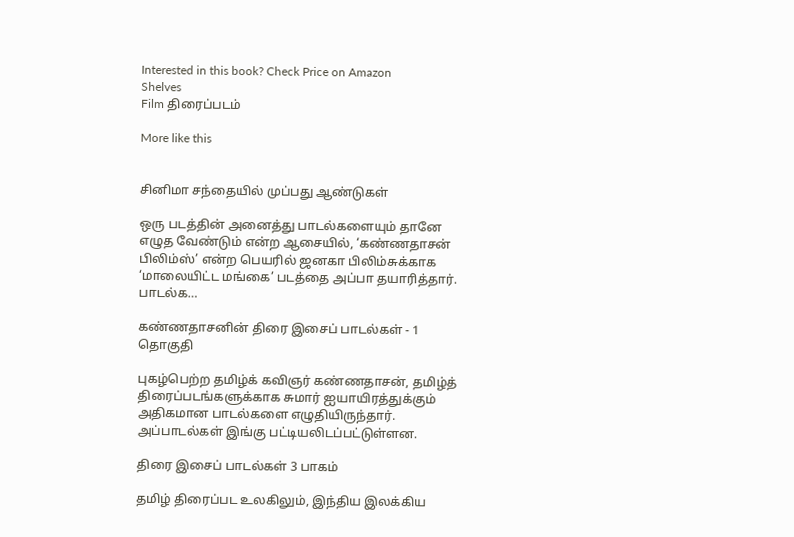Interested in this book? Check Price on Amazon
Shelves
Film திரைப்படம்

More like this


சினிமா சந்தையில் முப்பது ஆண்டுகள்

ஒரு படத்தின் அனைத்து பாடல்களையும் தானே எழுத வேண்டும் என்ற ஆசையில், ‘கண்ணதாசன் பிலிம்ஸ்’ என்ற பெயரில் ஜனகா பிலிம்சுக்காக ‘மாலையிட்ட மங்கை’ படத்தை அப்பா தயாரித்தார். பாடல்க…

கண்ணதாசனின் திரை இசைப் பாடல்கள் - 1 தொகுதி

புகழ்பெற்ற தமிழ்க் கவிஞர் கண்ணதாசன், தமிழ்த் திரைப்படங்களுக்காக சுமார் ஐயாயிரத்துக்கும் அதிகமான பாடல்களை எழுதியிருந்தார். அப்பாடல்கள் இங்கு பட்டியலிடப்பட்டுள்ளன.

திரை இசைப் பாடல்கள் 3 பாகம்

தமிழ் திரைப்பட உலகிலும், இந்திய இலக்கிய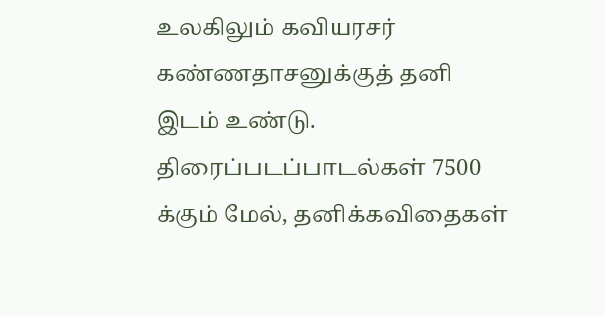உலகிலும் கவியரசர் கண்ணதாசனுக்குத் தனி இடம் உண்டு. திரைப்படப்பாடல்கள் 7500 க்கும் மேல், தனிக்கவிதைகள்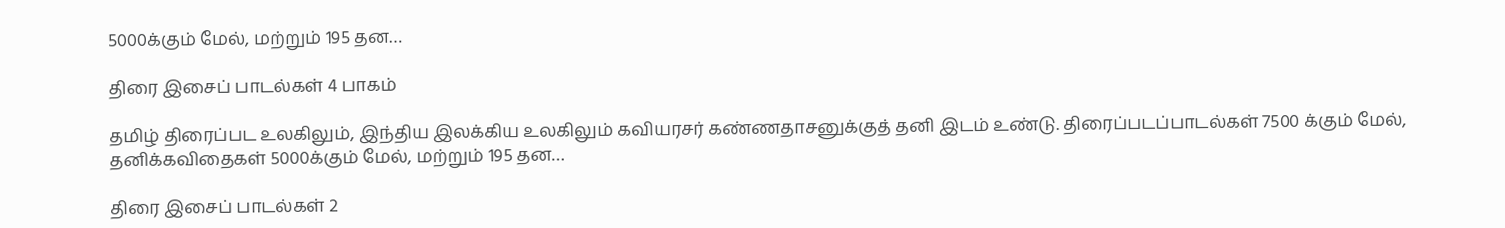5000க்கும் மேல், மற்றும் 195 தன…

திரை இசைப் பாடல்கள் 4 பாகம்

தமிழ் திரைப்பட உலகிலும், இந்திய இலக்கிய உலகிலும் கவியரசர் கண்ணதாசனுக்குத் தனி இடம் உண்டு. திரைப்படப்பாடல்கள் 7500 க்கும் மேல், தனிக்கவிதைகள் 5000க்கும் மேல், மற்றும் 195 தன…

திரை இசைப் பாடல்கள் 2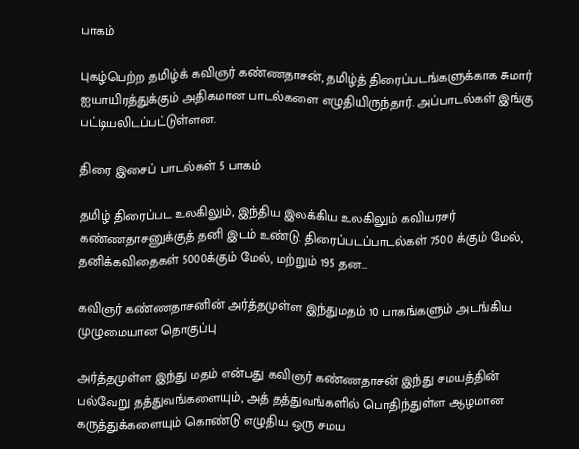பாகம்

புகழ்பெற்ற தமிழ்க் கவிஞர் கண்ணதாசன், தமிழ்த் திரைப்படங்களுக்காக சுமார் ஐயாயிரத்துக்கும் அதிகமான பாடல்களை எழுதியிருந்தார். அப்பாடல்கள் இங்கு பட்டியலிடப்பட்டுள்ளன.

திரை இசைப் பாடல்கள் 5 பாகம்

தமிழ் திரைப்பட உலகிலும், இந்திய இலக்கிய உலகிலும் கவியரசர் கண்ணதாசனுக்குத் தனி இடம் உண்டு. திரைப்படப்பாடல்கள் 7500 க்கும் மேல், தனிக்கவிதைகள் 5000க்கும் மேல், மற்றும் 195 தன…

கவிஞர் கண்ணதாசனின் அர்த்தமுள்ள இந்துமதம் 10 பாகங்களும் அடங்கிய முழுமையான தொகுப்பு

அர்த்தமுள்ள இந்து மதம் என்பது கவிஞர் கண்ணதாசன் இந்து சமயத்தின் பல்வேறு தத்துவங்களையும், அத் தத்துவங்களில் பொதிந்துள்ள ஆழமான கருத்துக்களையும் கொண்டு எழுதிய ஒரு சமய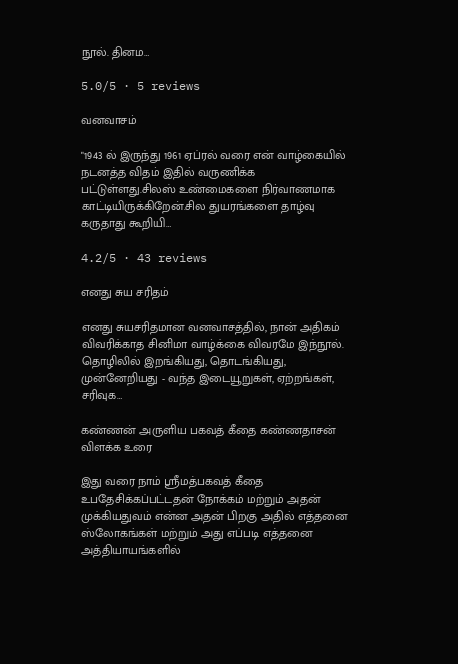நூல். தினம…

5.0/5 · 5 reviews

வனவாசம்

"1943 ல் இருந்து 1961 ஏப்ரல் வரை என் வாழ்கையில் நடனத்த விதம் இதில் வருணிக்க பட்டுள்ளது.சிலஸ் உண்மைகளை நிர்வாணமாக காட்டியிருக்கிறேன்.சில துயரங்களை தாழ்வு கருதாது கூறியி…

4.2/5 · 43 reviews

எனது சுய சரிதம்

எனது சுயசரிதமான வனவாசத்தில், நான் அதிகம் விவரிக்காத சினிமா வாழ்க்கை விவரமே இந்நூல். தொழிலில் இறங்கியது, தொடங்கியது, முன்னேறியது - வந்த இடையூறுகள், ஏற்றங்கள், சரிவுக…

கண்ணன் அருளிய பகவத் கீதை கண்ணதாசன் விளக்க உரை

இது வரை நாம் ஸ்ரீமத்பகவத் கீதை உபதேசிக்கப்பட்டதன் நோக்கம் மற்றும் அதன் முக்கியதுவம் என்ன அதன் பிறகு அதில் எத்தனை ஸ்லோகங்கள் மற்றும் அது எப்படி எத்தனை அத்தியாயங்களில்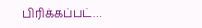பிரிக்கப்பட்…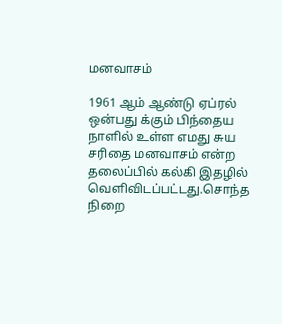மனவாசம்

1961 ஆம் ஆண்டு ஏப்ரல் ஒன்பது க்கும் பிந்தைய நாளில் உள்ள எமது சுய சரிதை மனவாசம் என்ற தலைப்பில் கல்கி இதழில் வெளிவிடப்பட்டது.சொந்த நிறை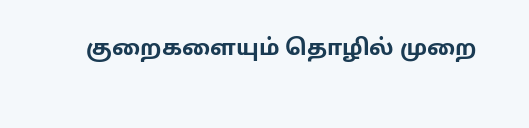குறைகளையும் தொழில் முறை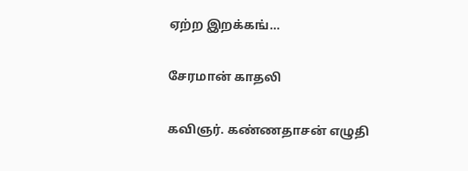ஏற்ற இறக்கங்…

சேரமான் காதலி

கவிஞர். கண்ணதாசன் எழுதி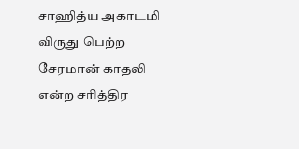சாஹித்ய அகாடமி விருது பெற்ற சேரமான் காதலி என்ற சரித்திர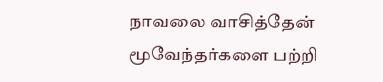நாவலை வாசித்தேன் மூவேந்தர்களை பற்றி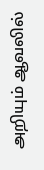அறியும் ஆவலில்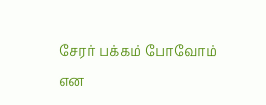சேரர் பக்கம் போவோம் என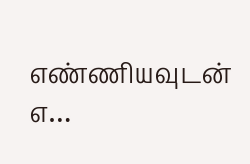எண்ணியவுடன் எ…